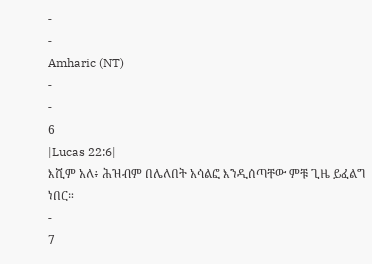-
-
Amharic (NT)
-
-
6
|Lucas 22:6|
እሺም አለ፥ ሕዝብም በሌለበት አሳልፎ እንዲሰጣቸው ምቹ ጊዜ ይፈልግ ነበር።
-
7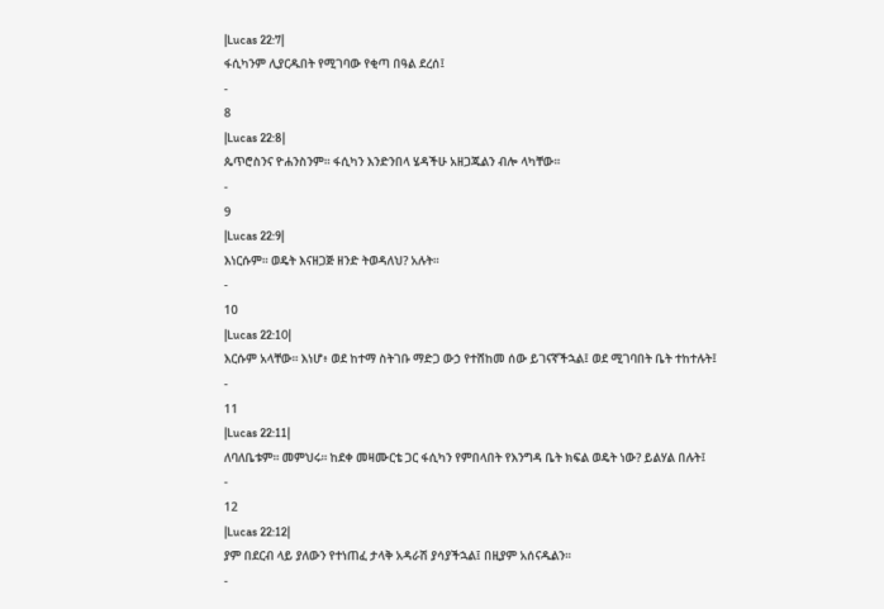|Lucas 22:7|
ፋሲካንም ሊያርዱበት የሚገባው የቂጣ በዓል ደረሰ፤
-
8
|Lucas 22:8|
ጴጥሮስንና ዮሐንስንም። ፋሲካን እንድንበላ ሄዳችሁ አዘጋጁልን ብሎ ላካቸው።
-
9
|Lucas 22:9|
እነርሱም። ወዴት እናዘጋጅ ዘንድ ትወዳለህ? አሉት።
-
10
|Lucas 22:10|
እርሱም አላቸው። እነሆ፥ ወደ ከተማ ስትገቡ ማድጋ ውኃ የተሸከመ ሰው ይገናኛችኋል፤ ወደ ሚገባበት ቤት ተከተሉት፤
-
11
|Lucas 22:11|
ለባለቤቱም። መምህሩ። ከደቀ መዛሙርቴ ጋር ፋሲካን የምበላበት የእንግዳ ቤት ክፍል ወዴት ነው? ይልሃል በሉት፤
-
12
|Lucas 22:12|
ያም በደርብ ላይ ያለውን የተነጠፈ ታላቅ አዳራሽ ያሳያችኋል፤ በዚያም አሰናዱልን።
-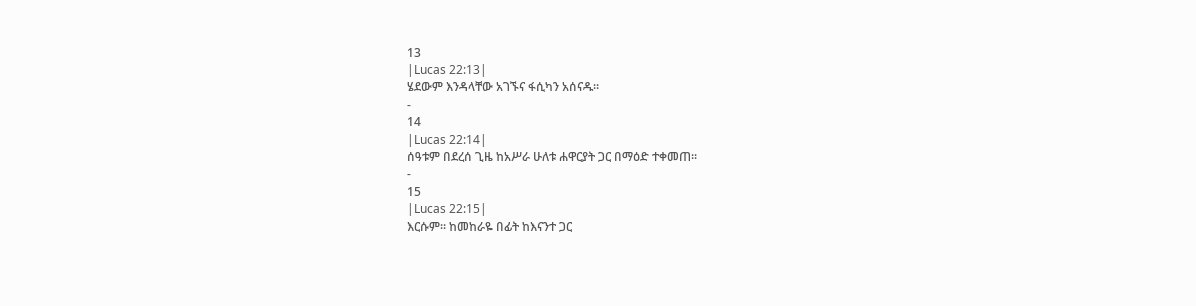13
|Lucas 22:13|
ሄደውም እንዳላቸው አገኙና ፋሲካን አሰናዱ።
-
14
|Lucas 22:14|
ሰዓቱም በደረሰ ጊዜ ከአሥራ ሁለቱ ሐዋርያት ጋር በማዕድ ተቀመጠ።
-
15
|Lucas 22:15|
እርሱም። ከመከራዬ በፊት ከእናንተ ጋር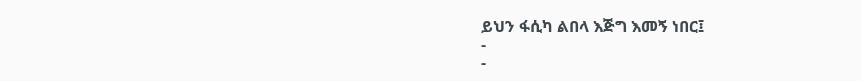ይህን ፋሲካ ልበላ እጅግ እመኝ ነበር፤
-
-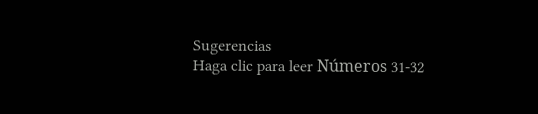Sugerencias
Haga clic para leer Números 31-32